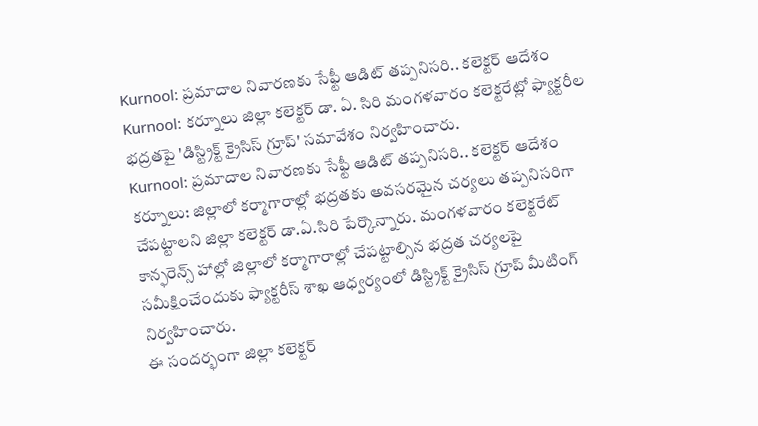Kurnool: ప్రమాదాల నివారణకు సేఫ్టీ ఆడిట్ తప్పనిసరి.. కలెక్టర్ ఆదేశం
Kurnool: కర్నూలు జిల్లా కలెక్టర్ డా. ఏ. సిరి మంగళవారం కలెక్టరేట్లో ఫ్యాక్టరీల భద్రతపై 'డిస్ట్రిక్ట్ క్రైసిస్ గ్రూప్' సమావేశం నిర్వహించారు.
Kurnool: ప్రమాదాల నివారణకు సేఫ్టీ ఆడిట్ తప్పనిసరి.. కలెక్టర్ ఆదేశం
కర్నూలు: జిల్లాలో కర్మాగారాల్లో భద్రతకు అవసరమైన చర్యలు తప్పనిసరిగా చేపట్టాలని జిల్లా కలెక్టర్ డా.ఏ.సిరి పేర్కొన్నారు. మంగళవారం కలెక్టరేట్ కాన్ఫరెన్స్ హాల్లో జిల్లాలో కర్మాగారాల్లో చేపట్టాల్సిన భద్రత చర్యలపై సమీక్షించేందుకు ఫ్యాక్టరీస్ శాఖ ఆధ్వర్యంలో డిస్ట్రిక్ట్ క్రైసిస్ గ్రూప్ మీటింగ్ నిర్వహించారు.
ఈ సందర్భంగా జిల్లా కలెక్టర్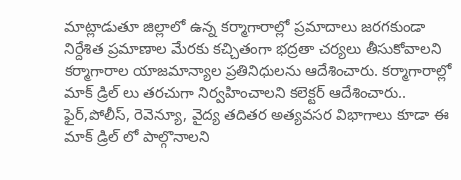మాట్లాడుతూ జిల్లాలో ఉన్న కర్మాగారాల్లో ప్రమాదాలు జరగకుండా నిర్దేశిత ప్రమాణాల మేరకు కచ్చితంగా భద్రతా చర్యలు తీసుకోవాలని కర్మాగారాల యాజమాన్యాల ప్రతినిధులను ఆదేశించారు. కర్మాగారాల్లో మాక్ డ్రిల్ లు తరచుగా నిర్వహించాలని కలెక్టర్ ఆదేశించారు.. ఫైర్,పోలీస్, రెవెన్యూ, వైద్య తదితర అత్యవసర విభాగాలు కూడా ఈ మాక్ డ్రిల్ లో పాల్గొనాలని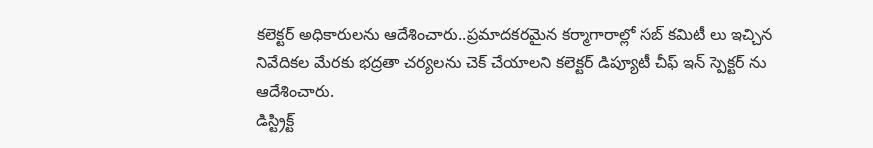కలెక్టర్ అధికారులను ఆదేశించారు..ప్రమాదకరమైన కర్మాగారాల్లో సబ్ కమిటీ లు ఇచ్చిన నివేదికల మేరకు భద్రతా చర్యలను చెక్ చేయాలని కలెక్టర్ డిప్యూటీ చీఫ్ ఇన్ స్పెక్టర్ ను ఆదేశించారు.
డిస్ట్రిక్ట్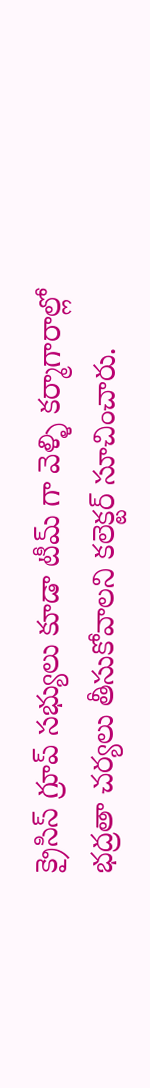క్రైసిస్ గ్రూప్ సభ్యులు కూడా టీమ్ గా వెళ్ళి కర్మాగారాల్లో భద్రతా చర్యలు తీసుకోవాలని కలెక్టర్ సూచించారు.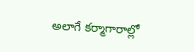అలాగే కర్మాగారాల్లో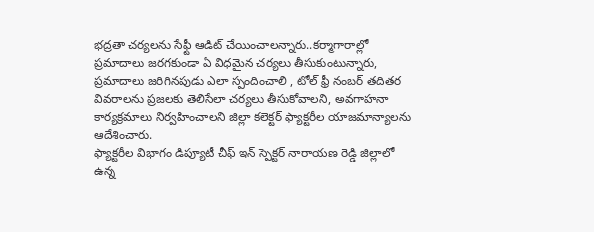భద్రతా చర్యలను సేఫ్టీ ఆడిట్ చేయించాలన్నారు..కర్మాగారాల్లో ప్రమాదాలు జరగకుండా ఏ విధమైన చర్యలు తీసుకుంటున్నారు, ప్రమాదాలు జరిగినపుడు ఎలా స్పందించాలి , టోల్ ఫ్రీ నంబర్ తదితర వివరాలను ప్రజలకు తెలిసేలా చర్యలు తీసుకోవాలని, అవగాహనా కార్యక్రమాలు నిర్వహించాలని జిల్లా కలెక్టర్ ఫ్యాక్టరీల యాజమాన్యాలను ఆదేశించారు.
ఫ్యాక్టరీల విభాగం డిప్యూటీ చీఫ్ ఇన్ స్పెక్టర్ నారాయణ రెడ్డి జిల్లాలో ఉన్న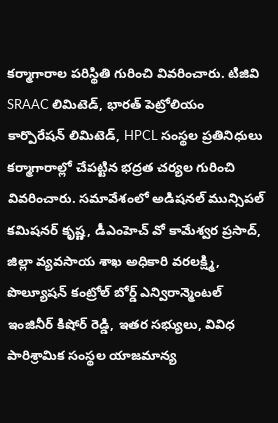కర్మాగారాల పరిస్థితి గురించి వివరించారు. టిజివి SRAAC లిమిటెడ్, భారత్ పెట్రోలియం కార్పొరేషన్ లిమిటెడ్, HPCL సంస్థల ప్రతినిధులు కర్మాగారాల్లో చేపట్టిన భద్రత చర్యల గురించి వివరించారు. సమావేశంలో అడిషనల్ మున్సిపల్ కమిషనర్ కృష్ణ, డీఎంహెచ్ వో కామేశ్వర ప్రసాద్, జిల్లా వ్యవసాయ శాఖ అధికారి వరలక్ష్మి, పొల్యూషన్ కంట్రోల్ బోర్డ్ ఎన్విరాన్మెంటల్ ఇంజినీర్ కిషోర్ రెడ్డి, ఇతర సభ్యులు, వివిధ పారిశ్రామిక సంస్థల యాజమాన్య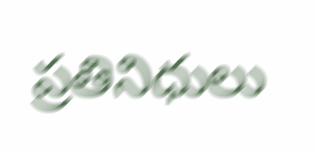ప్రతినిధులు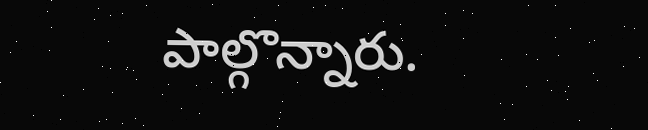పాల్గొన్నారు.